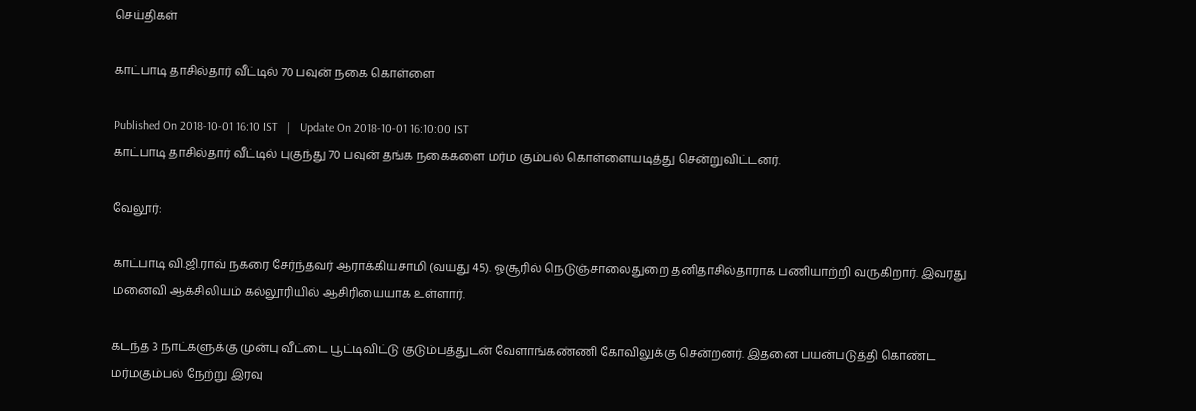செய்திகள்

காட்பாடி தாசில்தார் வீட்டில் 70 பவுன் நகை கொள்ளை

Published On 2018-10-01 16:10 IST   |   Update On 2018-10-01 16:10:00 IST
காட்பாடி தாசில்தார் வீட்டில் புகுந்து 70 பவுன் தங்க நகைகளை மர்ம கும்பல் கொள்ளையடித்து சென்றுவிட்டனர்.

வேலூர்:

காட்பாடி வி.ஜி.ராவ் நகரை சேர்ந்தவர் ஆராக்கியசாமி (வயது 45). ஓசூரில் நெடுஞ்சாலைதுறை தனிதாசில்தாராக பணியாற்றி வருகிறார். இவரது மனைவி ஆக்சிலியம் கல்லூரியில் ஆசிரியையாக உள்ளார்.

கடந்த 3 நாட்களுக்கு முன்பு வீட்டை பூட்டிவிட்டு குடும்பத்துடன் வேளாங்கண்ணி கோவிலுக்கு சென்றனர். இதனை பயன்படுத்தி கொண்ட மர்மகும்பல் நேற்று இரவு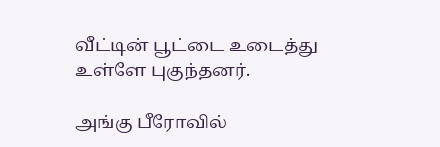வீட்டின் பூட்டை உடைத்து உள்ளே புகுந்தனர்.

அங்கு பீரோவில்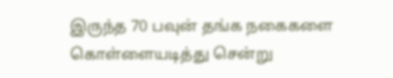இருந்த 70 பவுன் தங்க நகைகளை கொள்ளையடித்து சென்று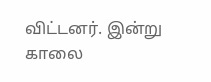விட்டனர். இன்று காலை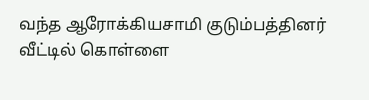வந்த ஆரோக்கியசாமி குடும்பத்தினர் வீட்டில் கொள்ளை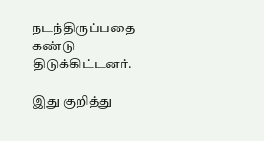நடந்திருப்பதை கண்டு திடுக்கிட்டனர்.

இது குறித்து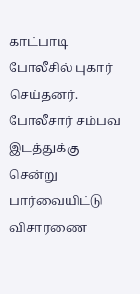காட்பாடி போலீசில் புகார் செய்தனர். போலீசார் சம்பவ இடத்துக்கு சென்று பார்வையிட்டு விசாரணை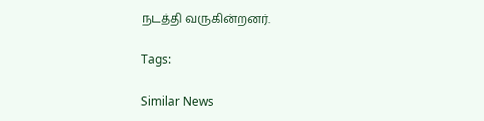நடத்தி வருகின்றனர்.

Tags:

Similar News